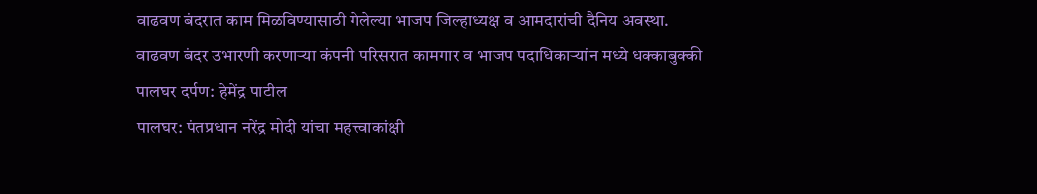वाढवण बंदरात काम मिळविण्यासाठी गेलेल्या भाजप जिल्हाध्यक्ष व आमदारांची दैनिय अवस्था.
वाढवण बंदर उभारणी करणाऱ्या कंपनी परिसरात कामगार व भाजप पदाधिकाऱ्यांन मध्ये धक्काबुक्की
पालघर दर्पण: हेमेंद्र पाटील
पालघर: पंतप्रधान नरेंद्र मोदी यांचा महत्त्वाकांक्षी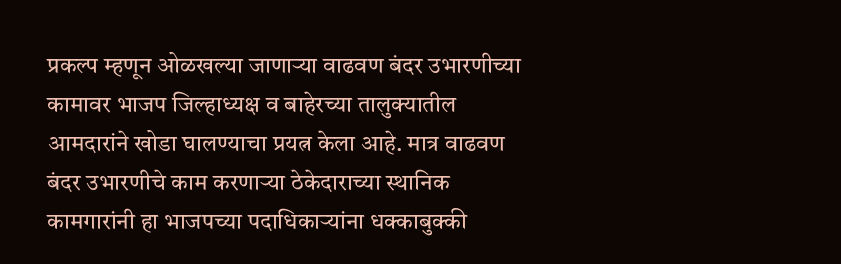प्रकल्प म्हणून ओळखल्या जाणाऱ्या वाढवण बंदर उभारणीच्या कामावर भाजप जिल्हाध्यक्ष व बाहेरच्या तालुक्यातील आमदारांने खोडा घालण्याचा प्रयत्न केला आहे. मात्र वाढवण बंदर उभारणीचे काम करणाऱ्या ठेकेदाराच्या स्थानिक कामगारांनी हा भाजपच्या पदाधिकाऱ्यांना धक्काबुक्की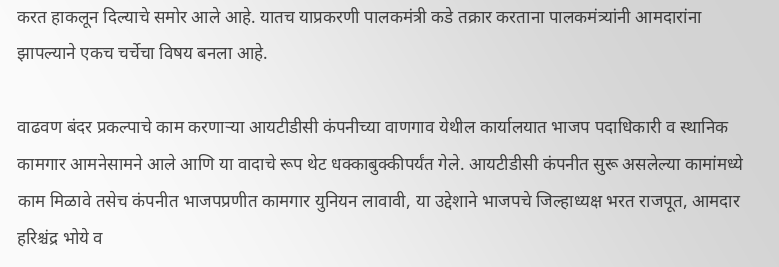करत हाकलून दिल्याचे समोर आले आहे. यातच याप्रकरणी पालकमंत्री कडे तक्रार करताना पालकमंत्र्यांनी आमदारांना झापल्याने एकच चर्चेचा विषय बनला आहे.

वाढवण बंदर प्रकल्पाचे काम करणाऱ्या आयटीडीसी कंपनीच्या वाणगाव येथील कार्यालयात भाजप पदाधिकारी व स्थानिक कामगार आमनेसामने आले आणि या वादाचे रूप थेट धक्काबुक्कीपर्यंत गेले. आयटीडीसी कंपनीत सुरू असलेल्या कामांमध्ये काम मिळावे तसेच कंपनीत भाजपप्रणीत कामगार युनियन लावावी, या उद्देशाने भाजपचे जिल्हाध्यक्ष भरत राजपूत, आमदार हरिश्चंद्र भोये व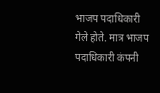भाजप पदाधिकारी गेले होते. मात्र भाजप पदाधिकारी कंपनी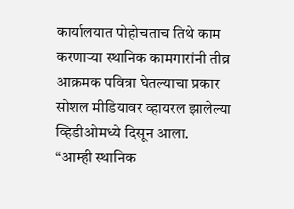कार्यालयात पोहोचताच तिथे काम करणाऱ्या स्थानिक कामगारांनी तीव्र आक्रमक पवित्रा घेतल्याचा प्रकार सोशल मीडियावर व्हायरल झालेल्या व्हिडीओमध्ये दिसून आला.
“आम्ही स्थानिक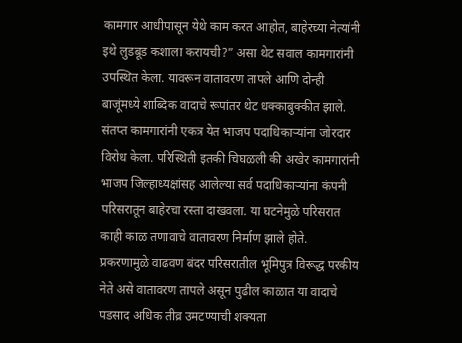कामगार आधीपासून येथे काम करत आहोत, बाहेरच्या नेत्यांनी इथे लुडबूड कशाला करायची?” असा थेट सवाल कामगारांनी उपस्थित केला. यावरून वातावरण तापले आणि दोन्ही बाजूंमध्ये शाब्दिक वादाचे रूपांतर थेट धक्काबुक्कीत झाले. संतप्त कामगारांनी एकत्र येत भाजप पदाधिकाऱ्यांना जोरदार विरोध केला. परिस्थिती इतकी चिघळली की अखेर कामगारांनी भाजप जिल्हाध्यक्षांसह आलेल्या सर्व पदाधिकाऱ्यांना कंपनी परिसरातून बाहेरचा रस्ता दाखवला. या घटनेमुळे परिसरात काही काळ तणावाचे वातावरण निर्माण झाले होते. प्रकरणामुळे वाढवण बंदर परिसरातील भूमिपुत्र विरूद्ध परकीय नेते असे वातावरण तापले असून पुढील काळात या वादाचे पडसाद अधिक तीव्र उमटण्याची शक्यता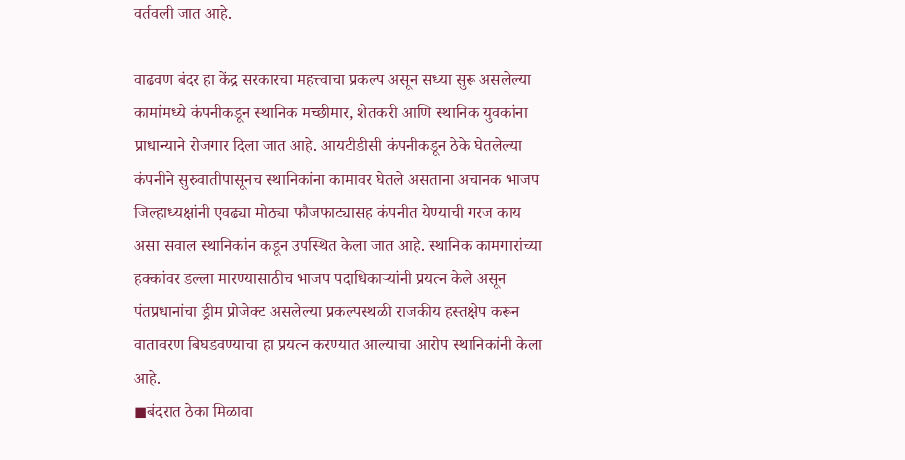वर्तवली जात आहे.

वाढवण बंदर हा केंद्र सरकारचा महत्त्वाचा प्रकल्प असून सध्या सुरू असलेल्या कामांमध्ये कंपनीकडून स्थानिक मच्छीमार, शेतकरी आणि स्थानिक युवकांना प्राधान्याने रोजगार दिला जात आहे. आयटीडीसी कंपनीकडून ठेके घेतलेल्या कंपनीने सुरुवातीपासूनच स्थानिकांना कामावर घेतले असताना अचानक भाजप जिल्हाध्यक्षांनी एवढ्या मोठ्या फौजफाट्यासह कंपनीत येण्याची गरज काय असा सवाल स्थानिकांन कडून उपस्थित केला जात आहे. स्थानिक कामगारांच्या हक्कांवर डल्ला मारण्यासाठीच भाजप पदाधिकाऱ्यांनी प्रयत्न केले असून पंतप्रधानांचा ड्रीम प्रोजेक्ट असलेल्या प्रकल्पस्थळी राजकीय हस्तक्षेप करून वातावरण बिघडवण्याचा हा प्रयत्न करण्यात आल्याचा आरोप स्थानिकांनी केला आहे.
◼बंदरात ठेका मिळावा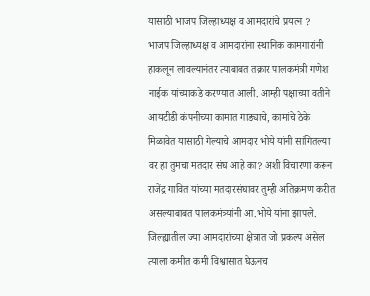यासाठी भाजप जिल्हाध्यक्ष व आमदारांचे प्रयत्न ?
भाजप जिल्हाध्यक्ष व आमदारांना स्थानिक कामगारांनी हाकलून लावल्यानंतर त्याबाबत तक्रार पालकमंत्री गणेश नाईक यांच्याकडे करण्यात आली. आम्ही पक्षाच्या वतीने आयटीडी कंपनीच्या कामात गाड्याचे, कामांचे ठेके मिळावेत यासाठी गेल्याचे आमदार भोये यांनी सांगितल्या वर हा तुमचा मतदार संघ आहे का? अशी विचारणा करून राजेंद्र गावित यांच्या मतदारसंघावर तुम्ही अतिक्रमण करीत असल्याबाबत पालकमंत्र्यांनी आ.भोये यांना झापले. जिल्ह्यातील ज्या आमदारांच्या क्षेत्रात जो प्रकल्प असेल त्याला कमीत कमी विश्वासात घेऊनच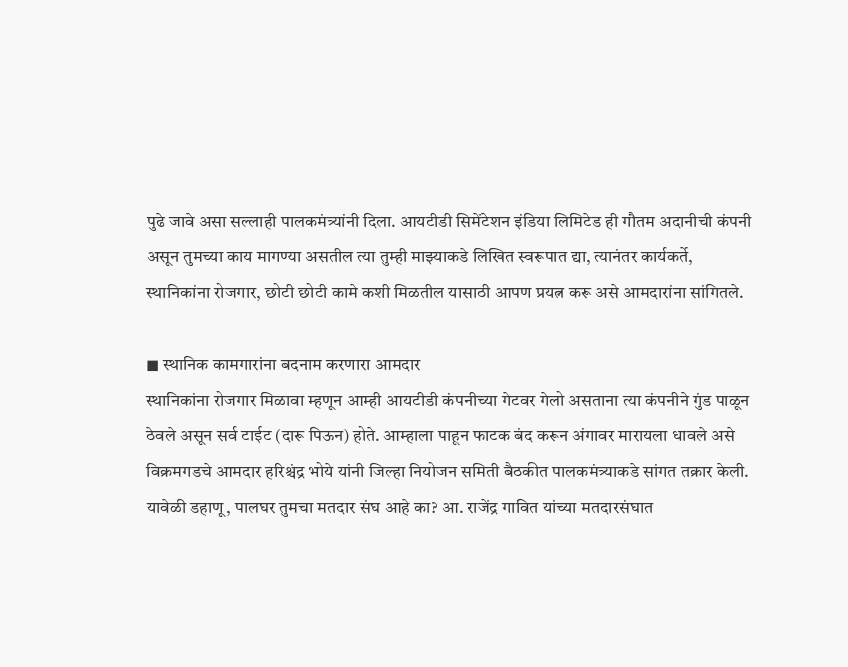पुढे जावे असा सल्लाही पालकमंत्र्यांनी दिला. आयटीडी सिमेंटेशन इंडिया लिमिटेड ही गौतम अदानीची कंपनी असून तुमच्या काय मागण्या असतील त्या तुम्ही माझ्याकडे लिखित स्वरूपात द्या, त्यानंतर कार्यकर्ते, स्थानिकांना रोजगार, छोटी छोटी कामे कशी मिळतील यासाठी आपण प्रयत्न करू असे आमदारांना सांगितले.

◼ स्थानिक कामगारांना बदनाम करणारा आमदार
स्थानिकांना रोजगार मिळावा म्हणून आम्ही आयटीडी कंपनीच्या गेटवर गेलो असताना त्या कंपनीने गुंड पाळून ठेवले असून सर्व टाईट (दारू पिऊन) होते. आम्हाला पाहून फाटक बंद करून अंगावर मारायला धावले असे विक्रमगडचे आमदार हरिश्चंद्र भोये यांनी जिल्हा नियोजन समिती बैठकीत पालकमंत्र्याकडे सांगत तक्रार केली. यावेळी डहाणू, पालघर तुमचा मतदार संघ आहे का? आ. राजेंद्र गावित यांच्या मतदारसंघात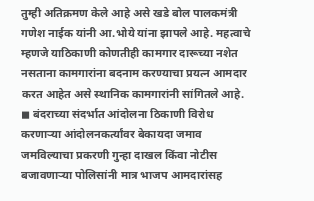तुम्ही अतिक्रमण केले आहे असे खडे बोल पालकमंत्री गणेश नाईक यांनी आ.भोये यांना झापले आहे. महत्वाचे म्हणजे याठिकाणी कोणतीही कामगार दारूच्या नशेत नसताना कामगारांना बदनाम करण्याचा प्रयत्न आमदार करत आहेत असे स्थानिक कामगारांनी सांगितले आहे.
◼ बंदराच्या संदर्भात आंदोलना ठिकाणी विरोध करणाऱ्या आंदोलनकर्त्यांवर बेकायदा जमाव जमविल्याचा प्रकरणी गुन्हा दाखल किंवा नोटीस बजावणाऱ्या पोलिसांनी मात्र भाजप आमदारांसह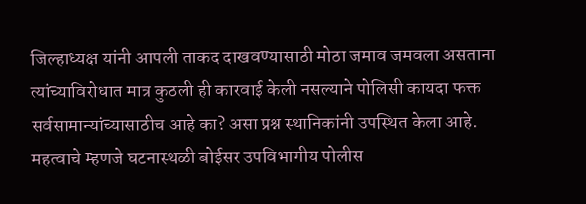जिल्हाध्यक्ष यांनी आपली ताकद दाखवण्यासाठी मोठा जमाव जमवला असताना त्यांच्याविरोधात मात्र कुठली ही कारवाई केली नसल्याने पोलिसी कायदा फक्त सर्वसामान्यांच्यासाठीच आहे का? असा प्रश्न स्थानिकांनी उपस्थित केला आहे. महत्वाचे म्हणजे घटनास्थळी बोईसर उपविभागीय पोलीस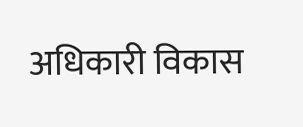अधिकारी विकास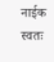नाईक स्वतः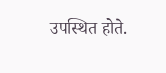उपस्थित होते.